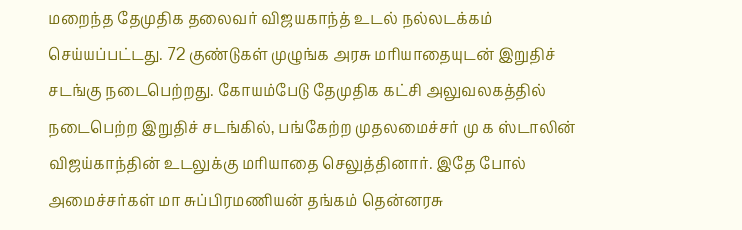மறைந்த தேமுதிக தலைவர் விஜயகாந்த் உடல் நல்லடக்கம் செய்யப்பட்டது. 72 குண்டுகள் முழுங்க அரசு மரியாதையுடன் இறுதிச் சடங்கு நடைபெற்றது. கோயம்பேடு தேமுதிக கட்சி அலுவலகத்தில் நடைபெற்ற இறுதிச் சடங்கில், பங்கேற்ற முதலமைச்சர் மு க ஸ்டாலின் விஜய்காந்தின் உடலுக்கு மரியாதை செலுத்தினார். இதே போல் அமைச்சர்கள் மா சுப்பிரமணியன் தங்கம் தென்னரசு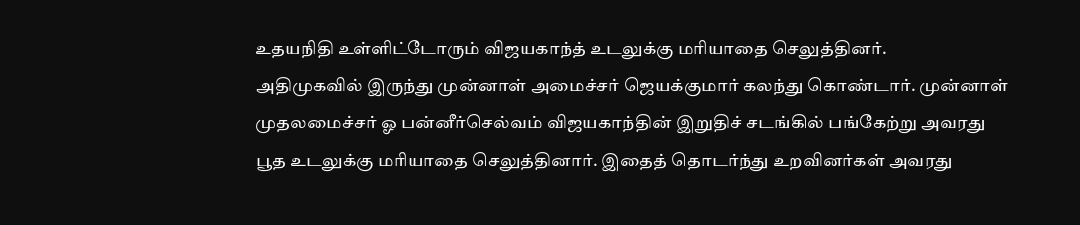உதயநிதி உள்ளிட்டோரும் விஜயகாந்த் உடலுக்கு மரியாதை செலுத்தினர்.
அதிமுகவில் இருந்து முன்னாள் அமைச்சர் ஜெயக்குமார் கலந்து கொண்டார். முன்னாள் முதலமைச்சர் ஓ பன்னீர்செல்வம் விஜயகாந்தின் இறுதிச் சடங்கில் பங்கேற்று அவரது பூத உடலுக்கு மரியாதை செலுத்தினார். இதைத் தொடர்ந்து உறவினர்கள் அவரது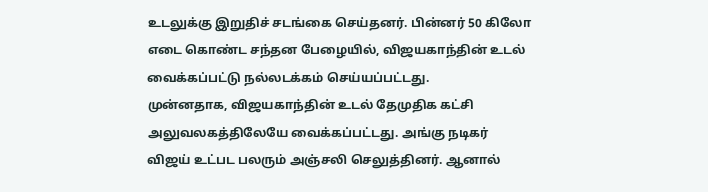உடலுக்கு இறுதிச் சடங்கை செய்தனர். பின்னர் 50 கிலோ எடை கொண்ட சந்தன பேழையில், விஜயகாந்தின் உடல் வைக்கப்பட்டு நல்லடக்கம் செய்யப்பட்டது.
முன்னதாக, விஜயகாந்தின் உடல் தேமுதிக கட்சி அலுவலகத்திலேயே வைக்கப்பட்டது. அங்கு நடிகர் விஜய் உட்பட பலரும் அஞ்சலி செலுத்தினர். ஆனால்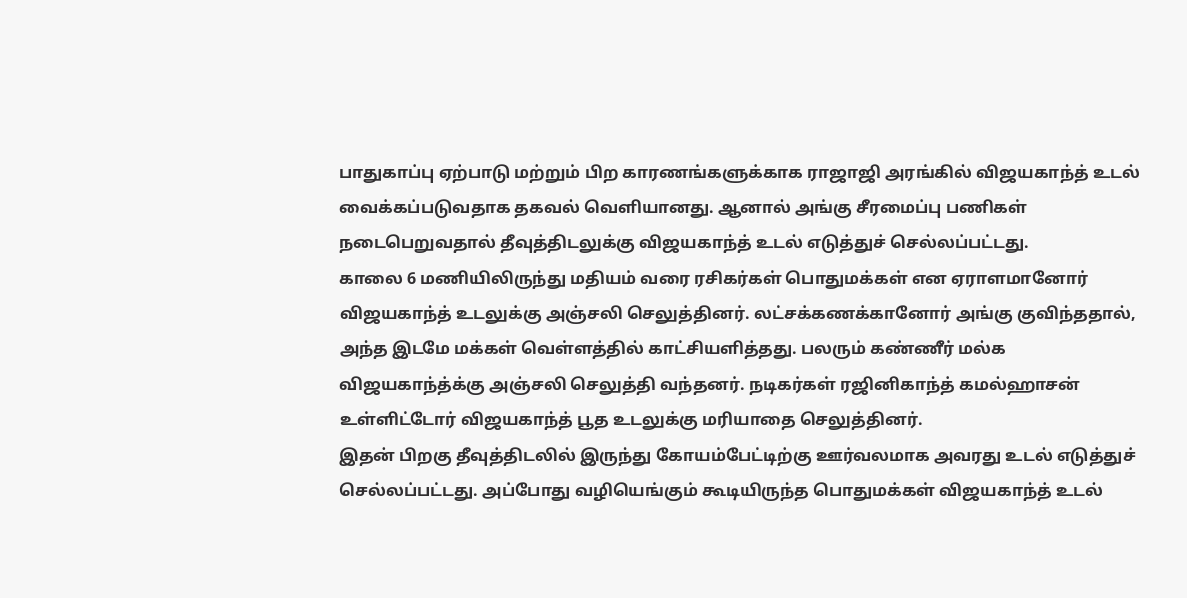பாதுகாப்பு ஏற்பாடு மற்றும் பிற காரணங்களுக்காக ராஜாஜி அரங்கில் விஜயகாந்த் உடல் வைக்கப்படுவதாக தகவல் வெளியானது. ஆனால் அங்கு சீரமைப்பு பணிகள் நடைபெறுவதால் தீவுத்திடலுக்கு விஜயகாந்த் உடல் எடுத்துச் செல்லப்பட்டது.
காலை 6 மணியிலிருந்து மதியம் வரை ரசிகர்கள் பொதுமக்கள் என ஏராளமானோர் விஜயகாந்த் உடலுக்கு அஞ்சலி செலுத்தினர். லட்சக்கணக்கானோர் அங்கு குவிந்ததால், அந்த இடமே மக்கள் வெள்ளத்தில் காட்சியளித்தது. பலரும் கண்ணீர் மல்க விஜயகாந்த்க்கு அஞ்சலி செலுத்தி வந்தனர். நடிகர்கள் ரஜினிகாந்த் கமல்ஹாசன் உள்ளிட்டோர் விஜயகாந்த் பூத உடலுக்கு மரியாதை செலுத்தினர்.
இதன் பிறகு தீவுத்திடலில் இருந்து கோயம்பேட்டிற்கு ஊர்வலமாக அவரது உடல் எடுத்துச் செல்லப்பட்டது. அப்போது வழியெங்கும் கூடியிருந்த பொதுமக்கள் விஜயகாந்த் உடல்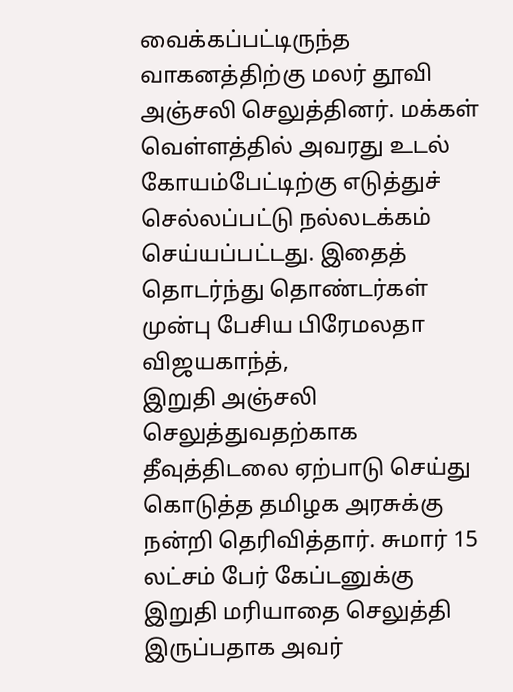வைக்கப்பட்டிருந்த வாகனத்திற்கு மலர் தூவி அஞ்சலி செலுத்தினர். மக்கள் வெள்ளத்தில் அவரது உடல் கோயம்பேட்டிற்கு எடுத்துச் செல்லப்பட்டு நல்லடக்கம் செய்யப்பட்டது. இதைத் தொடர்ந்து தொண்டர்கள் முன்பு பேசிய பிரேமலதா விஜயகாந்த்,
இறுதி அஞ்சலி செலுத்துவதற்காக தீவுத்திடலை ஏற்பாடு செய்து கொடுத்த தமிழக அரசுக்கு நன்றி தெரிவித்தார். சுமார் 15 லட்சம் பேர் கேப்டனுக்கு இறுதி மரியாதை செலுத்தி இருப்பதாக அவர்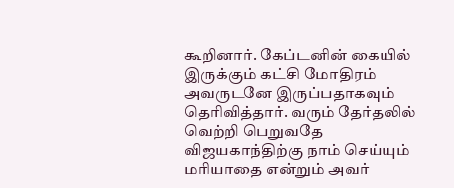கூறினார். கேப்டனின் கையில் இருக்கும் கட்சி மோதிரம் அவருடனே இருப்பதாகவும் தெரிவித்தார். வரும் தேர்தலில் வெற்றி பெறுவதே விஜயகாந்திற்கு நாம் செய்யும் மரியாதை என்றும் அவர்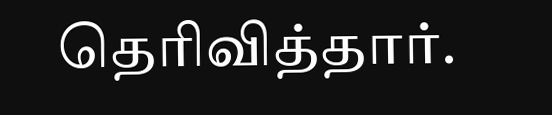தெரிவித்தார்.